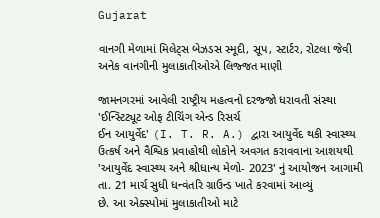Gujarat

વાનગી મેળામાં મિલેટ્સ બેઝડસ સ્મૂદી, સૂપ, સ્ટાર્ટર, રોટલા જેવી અનેક વાનગીની મુલાકાતીઓએ લિજ્જત માણી

જામનગરમાં આવેલી રાષ્ટ્રીય મહત્વનો દરજ્જો ધરાવતી સંસ્થા 'ઈન્સ્ટિટ્યૂટ ઓફ ટીચિંગ એન્ડ રિસર્ચ
ઈન આયુર્વેદ' (I. T. R. A.) દ્વારા આયુર્વેદ થકી સ્વાસ્થ્ય ઉત્કર્ષ અને વૈશ્વિક પ્રવાહોથી લોકોને અવગત કરાવવાના આશયથી
'આયુર્વેદ સ્વાસ્થ્ય અને શ્રીધાન્ય મેળો- 2023' નું આયોજન આગામી તા. 21 માર્ચ સુધી ધન્વંતરિ ગ્રાઉન્ડ ખાતે કરવામાં આવ્યું
છે. આ એક્સ્પોમાં મુલાકાતીઓ માટે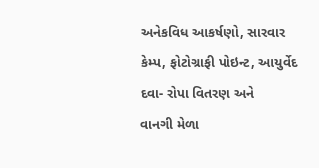અનેકવિધ આકર્ષણો, સારવાર કેમ્પ, ફોટોગ્રાફી પોઇન્ટ, આયુર્વેદ દવા- રોપા વિતરણ અને
વાનગી મેળા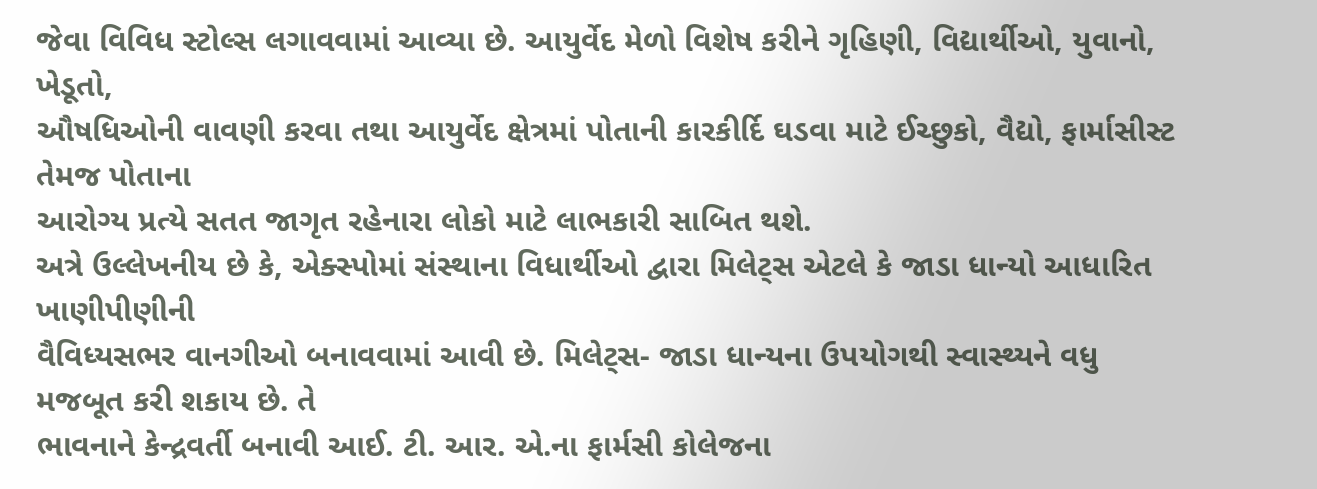જેવા વિવિધ સ્ટોલ્સ લગાવવામાં આવ્યા છે. આયુર્વેદ મેળો વિશેષ કરીને ગૃહિણી, વિદ્યાર્થીઓ, યુવાનો, ખેડૂતો,
ઔષધિઓની વાવણી કરવા તથા આયુર્વેદ ક્ષેત્રમાં પોતાની કારકીર્દિ ઘડવા માટે ઈચ્છુકો, વૈદ્યો, ફાર્માસીસ્ટ તેમજ પોતાના
આરોગ્ય પ્રત્યે સતત જાગૃત રહેનારા લોકો માટે લાભકારી સાબિત થશે.
અત્રે ઉલ્લેખનીય છે કે, એક્સ્પોમાં સંસ્થાના વિધાર્થીઓ દ્વારા મિલેટ્સ એટલે કે જાડા ધાન્યો આધારિત ખાણીપીણીની
વૈવિધ્યસભર વાનગીઓ બનાવવામાં આવી છે. મિલેટ્સ- જાડા ધાન્યના ઉપયોગથી સ્વાસ્થ્યને વધુ મજબૂત કરી શકાય છે. તે
ભાવનાને કેન્દ્રવર્તી બનાવી આઈ. ટી. આર. એ.ના ફાર્મસી કોલેજના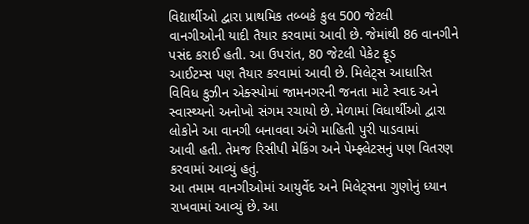વિદ્યાર્થીઓ દ્વારા પ્રાથમિક તબ્બકે કુલ 500 જેટલી
વાનગીઓની યાદી તૈયાર કરવામાં આવી છે. જેમાંથી 86 વાનગીને પસંદ કરાઈ હતી. આ ઉપરાંત, 80 જેટલી પેકેટ ફૂડ
આઈટમ્સ પણ તૈયાર કરવામાં આવી છે. મિલેટ્સ આધારિત વિવિધ કુઝીન એક્સ્પોમાં જામનગરની જનતા માટે સ્વાદ અને
સ્વાસ્થ્યનો અનોખો સંગમ રચાયો છે. મેળામાં વિધાર્થીઓ દ્વારા લોકોને આ વાનગી બનાવવા અંગે માહિતી પુરી પાડવામાં
આવી હતી. તેમજ રિસીપી મેકિંગ અને પેમ્ફ્લેટસનું પણ વિતરણ કરવામાં આવ્યું હતું.
આ તમામ વાનગીઓમાં આયુર્વેદ અને મિલેટ્સના ગુણોનું ધ્યાન રાખવામાં આવ્યું છે. આ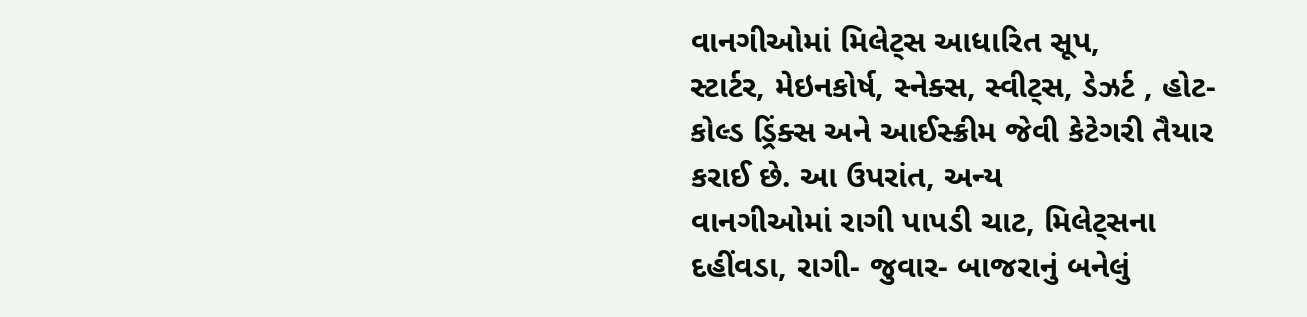વાનગીઓમાં મિલેટ્સ આધારિત સૂપ,
સ્ટાર્ટર, મેઇનકોર્ષ, સ્નેક્સ, સ્વીટ્સ, ડેઝર્ટ , હોટ- કોલ્ડ ડ્રિંક્સ અને આઈસ્ક્રીમ જેવી કેટેગરી તૈયાર કરાઈ છે. આ ઉપરાંત, અન્ય
વાનગીઓમાં રાગી પાપડી ચાટ, મિલેટ્સના દહીંવડા, રાગી- જુવાર- બાજરાનું બનેલું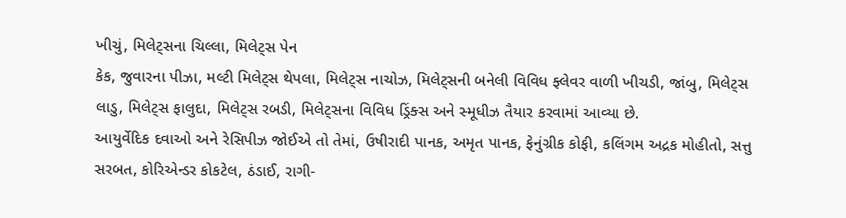ખીચું, મિલેટ્સના ચિલ્લા, મિલેટ્સ પેન
કેક, જુવારના પીઝા, મલ્ટી મિલેટ્સ થેપલા, મિલેટ્સ નાચોઝ, મિલેટ્સની બનેલી વિવિધ ફ્લેવર વાળી ખીચડી, જાંબુ, મિલેટ્સ
લાડુ, મિલેટ્સ ફાલુદા, મિલેટ્સ રબડી, મિલેટ્સના વિવિધ ડ્રિંક્સ અને સ્મૂધીઝ તૈયાર કરવામાં આવ્યા છે.
આયુર્વેદિક દવાઓ અને રેસિપીઝ જોઈએ તો તેમાં, ઉષીરાદી પાનક, અમૃત પાનક, ફેનુંગ્રીક કોફી, કલિંગમ અદ્રક મોહીતો, સત્તુ
સરબત, કોરિએન્ડર કોકટેલ, ઠંડાઈ, રાગી-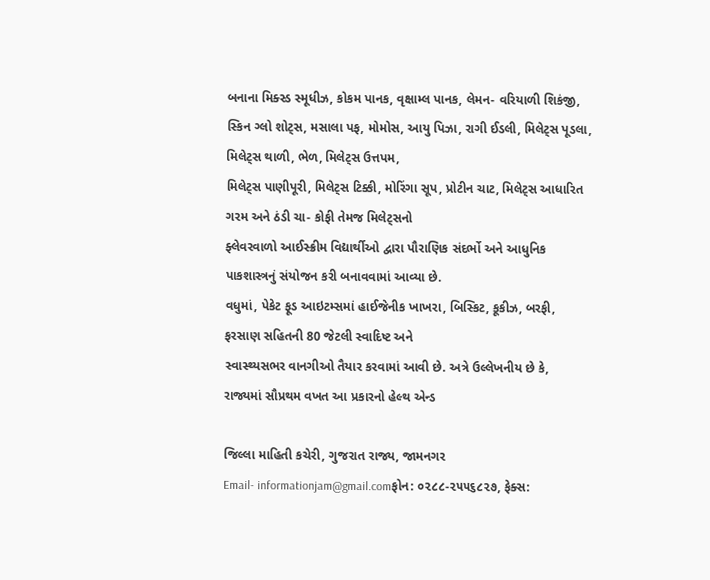બનાના મિક્સ્ડ સ્મૂધીઝ, કોકમ પાનક, વૃક્ષામ્લ પાનક, લેમન- વરિયાળી શિકંજી,
સ્કિન ગ્લો શોટ્સ, મસાલા પફ, મોમોસ, આયુ પિઝા, રાગી ઈડલી, મિલેટ્સ પૂડલા, મિલેટ્સ થાળી, ભેળ, મિલેટ્સ ઉત્તપમ,
મિલેટ્સ પાણીપૂરી, મિલેટ્સ ટિક્કી, મોરિંગા સૂપ, પ્રોટીન ચાટ, મિલેટ્સ આધારિત ગરમ અને ઠંડી ચા- કોફી તેમજ મિલેટ્સનો
ફ્લેવરવાળો આઈસ્ક્રીમ વિદ્યાર્થીઓ દ્વારા પૌરાણિક સંદર્ભો અને આધુનિક પાકશાસ્ત્રનું સંયોજન કરી બનાવવામાં આવ્યા છે.
વધુમાં, પેકેટ ફૂડ આઇટમ્સમાં હાઈજેનીક ખાખરા, બિસ્કિટ, કૂકીઝ, બરફી, ફરસાણ સહિતની 80 જેટલી સ્વાદિષ્ટ અને
સ્વાસ્થ્યસભર વાનગીઓ તૈયાર કરવામાં આવી છે. અત્રે ઉલ્લેખનીય છે કે, રાજ્યમાં સૌપ્રથમ વખત આ પ્રકારનો હેલ્થ એન્ડ

જિલ્લા માહિતી કચેરી, ગુજરાત રાજ્ય, જામનગર
Email- informationjam@gmail.comફોન: ૦૨૮૮-૨૫૫૬૮૨૭, ફેક્સ: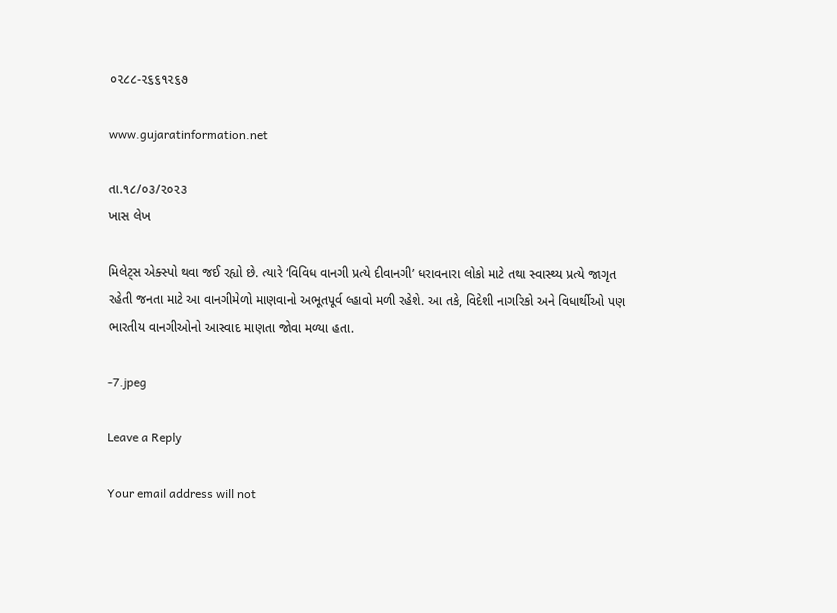૦૨૮૮-૨૬૬૧૨૬૭

www.gujaratinformation.net

તા.૧૮/૦૩/૨૦૨૩
ખાસ લેખ

મિલેટ્સ એક્સ્પો થવા જઈ રહ્યો છે. ત્યારે ‘વિવિધ વાનગી પ્રત્યે દીવાનગી’ ધરાવનારા લોકો માટે તથા સ્વાસ્થ્ય પ્રત્યે જાગૃત
રહેતી જનતા માટે આ વાનગીમેળો માણવાનો અભૂતપૂર્વ લ્હાવો મળી રહેશે. આ તકે, વિદેશી નાગરિકો અને વિધાર્થીઓ પણ
ભારતીય વાનગીઓનો આસ્વાદ માણતા જોવા મળ્યા હતા.

-7.jpeg

Leave a Reply

Your email address will not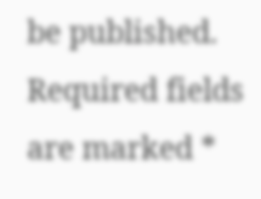be published. Required fields are marked *